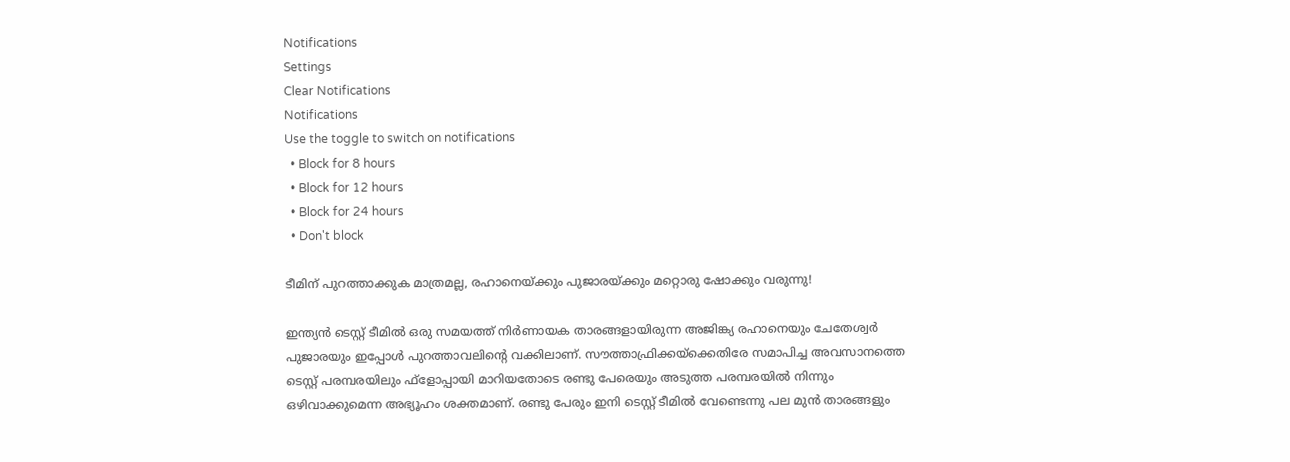Notifications
Settings
Clear Notifications
Notifications
Use the toggle to switch on notifications
  • Block for 8 hours
  • Block for 12 hours
  • Block for 24 hours
  • Don't block

ടീമിന് പുറത്താക്കുക മാത്രമല്ല, രഹാനെയ്ക്കും പുജാരയ്ക്കും മറ്റൊരു ഷോക്കും വരുന്നു!

ഇന്ത്യന്‍ ടെസ്റ്റ് ടീമില്‍ ഒരു സമയത്ത് നിര്‍ണായക താരങ്ങളായിരുന്ന അജിങ്ക്യ രഹാനെയും ചേതേശ്വര്‍ പുജാരയും ഇപ്പോള്‍ പുറത്താവലിന്റെ വക്കിലാണ്. സൗത്താഫ്രിക്കയ്‌ക്കെതിരേ സമാപിച്ച അവസാനത്തെ ടെസ്റ്റ് പരമ്പരയിലും ഫ്‌ളോപ്പായി മാറിയതോടെ രണ്ടു പേരെയും അടുത്ത പരമ്പരയില്‍ നിന്നും ഒഴിവാക്കുമെന്ന അഭ്യൂഹം ശക്തമാണ്. രണ്ടു പേരും ഇനി ടെസ്റ്റ് ടീമില്‍ വേണ്ടെന്നു പല മുന്‍ താരങ്ങളും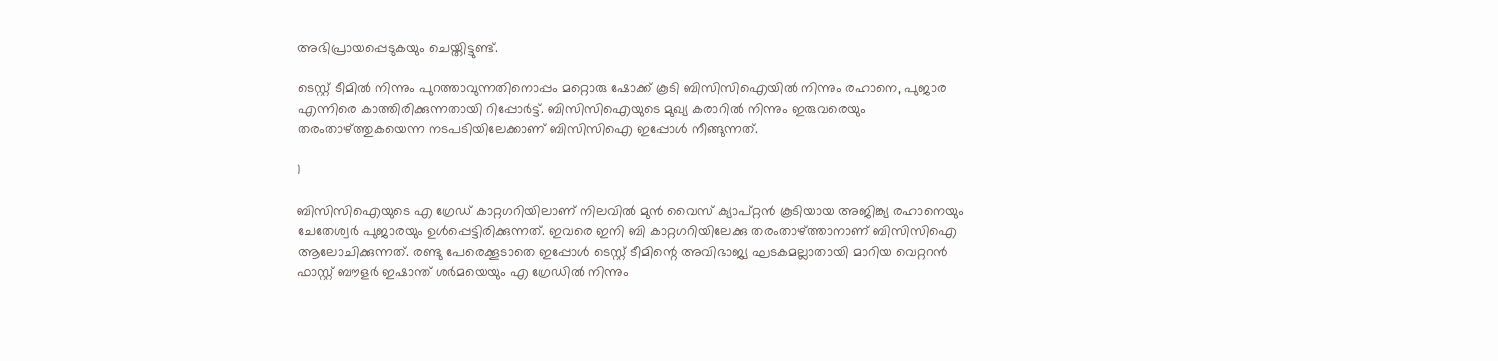അഭിപ്രായപ്പെടുകയും ചെയ്തിട്ടുണ്ട്.

ടെസ്റ്റ് ടീമില്‍ നിന്നും പുറത്താവുന്നതിനൊപ്പം മറ്റൊരു ഷോക്ക് കൂടി ബിസിസിഐയില്‍ നിന്നും രഹാനെ, പുജാര എന്നിരെ കാത്തിരിക്കുന്നതായി റിപ്പോര്‍ട്ട്. ബിസിസിഐയുടെ മുഖ്യ കരാറില്‍ നിന്നും ഇരുവരെയും തരംതാഴ്ത്തുകയെന്ന നടപടിയിലേക്കാണ് ബിസിസിഐ ഇപ്പോള്‍ നീങ്ങുന്നത്.

1

ബിസിസിഐയുടെ എ ഗ്രേഡ് കാറ്റഗറിയിലാണ് നിലവില്‍ മുന്‍ വൈസ് ക്യാപ്റ്റന്‍ കൂടിയായ അജിങ്ക്യ രഹാനെയും ചേതേശ്വര്‍ പുജാരയും ഉള്‍പ്പെട്ടിരിക്കുന്നത്. ഇവരെ ഇനി ബി കാറ്റഗറിയിലേക്കു തരംതാഴ്ത്താനാണ് ബിസിസിഐ ആലോചിക്കുന്നത്. രണ്ടു പേരെക്കൂടാതെ ഇപ്പോള്‍ ടെസ്റ്റ് ടീമിന്റെ അവിഭാജ്യ ഘടകമല്ലാതായി മാറിയ വെറ്ററന്‍ ഫാസ്റ്റ് ബൗളര്‍ ഇഷാന്ത് ശര്‍മയെയും എ ഗ്രേഡില്‍ നിന്നും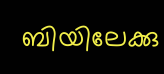ബിയിലേക്കു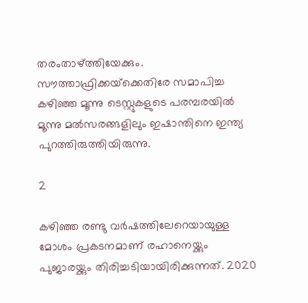തരംതാഴ്ത്തിയേക്കും. സൗത്താഫ്രിക്കയ്‌ക്കെതിരേ സമാപിച്ച കഴിഞ്ഞ മൂന്നു ടെസ്റ്റുകളുടെ പരമ്പരയില്‍ മൂന്നു മല്‍സരങ്ങളിലും ഇഷാന്തിനെ ഇന്ത്യ പുറത്തിരുത്തിയിരുന്നു.

2

കഴിഞ്ഞ രണ്ടു വര്‍ഷത്തിലേറെയായുള്ള മോശം പ്രകടനമാണ് രഹാനെയ്ക്കും പുജാരയ്ക്കും തിരിച്ചടിയായിരിക്കുന്നത്. 2020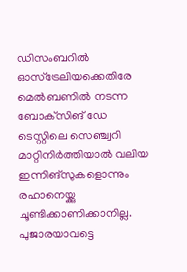ഡിസംബറില്‍ ഓസ്‌ട്രേലിയക്കെതിരേ മെല്‍ബണില്‍ നടന്ന ബോക്‌സിങ് ഡേ ടെസ്റ്റിലെ സെഞ്ച്വറി മാറ്റിനിര്‍ത്തിയാല്‍ വലിയ ഇന്നിങ്‌സുകളൊന്നും രഹാനെയ്ക്കു ചൂണ്ടിക്കാണിക്കാനില്ല. പുജാരയാവട്ടെ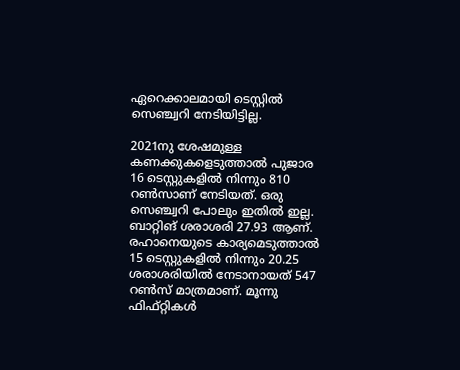ഏറെക്കാലമായി ടെസ്റ്റില്‍ സെഞ്ച്വറി നേടിയിട്ടില്ല.

2021നു ശേഷമുള്ള കണക്കുകളെടുത്താല്‍ പുജാര 16 ടെസ്റ്റുകളില്‍ നിന്നും 810 റണ്‍സാണ് നേടിയത്. ഒരു സെഞ്ച്വറി പോലും ഇതില്‍ ഇല്ല. ബാറ്റിങ് ശരാശരി 27.93 ആണ്. രഹാനെയുടെ കാര്യമെടുത്താല്‍ 15 ടെസ്റ്റുകളില്‍ നിന്നും 20.25 ശരാശരിയില്‍ നേടാനായത് 547 റണ്‍സ് മാത്രമാണ്. മൂന്നു ഫിഫ്റ്റികള്‍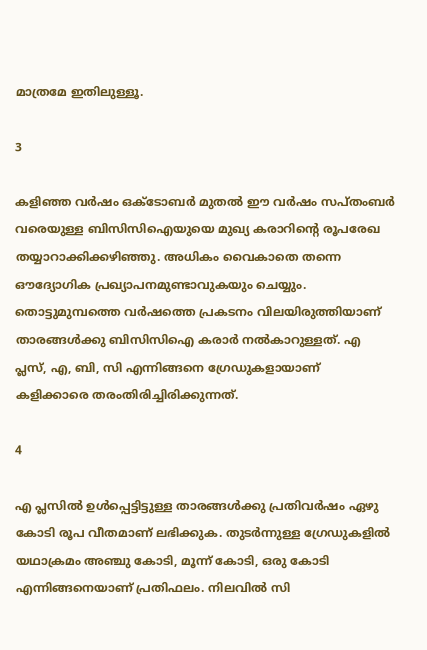മാത്രമേ ഇതിലുള്ളൂ.

3

കളിഞ്ഞ വര്‍ഷം ഒക്ടോബര്‍ മുതല്‍ ഈ വര്‍ഷം സപ്തംബര്‍ വരെയുള്ള ബിസിസിഐയുയെ മുഖ്യ കരാറിന്റെ രൂപരേഖ തയ്യാറാക്കിക്കഴിഞ്ഞു. അധികം വൈകാതെ തന്നെ ഔദ്യോഗിക പ്രഖ്യാപനമുണ്ടാവുകയും ചെയ്യും. തൊട്ടുമുമ്പത്തെ വര്‍ഷത്തെ പ്രകടനം വിലയിരുത്തിയാണ് താരങ്ങള്‍ക്കു ബിസിസിഐ കരാര്‍ നല്‍കാറുള്ളത്. എ പ്ലസ്, എ, ബി, സി എന്നിങ്ങനെ ഗ്രേഡുകളായാണ് കളിക്കാരെ തരംതിരിച്ചിരിക്കുന്നത്.

4

എ പ്ലസില്‍ ഉള്‍പ്പെട്ടിട്ടുള്ള താരങ്ങള്‍ക്കു പ്രതിവര്‍ഷം ഏഴു കോടി രൂപ വീതമാണ് ലഭിക്കുക. തുടര്‍ന്നുള്ള ഗ്രേഡുകളില്‍ യഥാക്രമം അഞ്ചു കോടി, മൂന്ന് കോടി, ഒരു കോടി എന്നിങ്ങനെയാണ് പ്രതിഫലം. നിലവില്‍ സി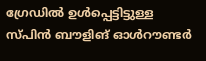ഗ്രേഡില്‍ ഉള്‍പ്പെട്ടിട്ടുള്ള സ്പിന്‍ ബൗളിങ് ഓള്‍റൗണ്ടര്‍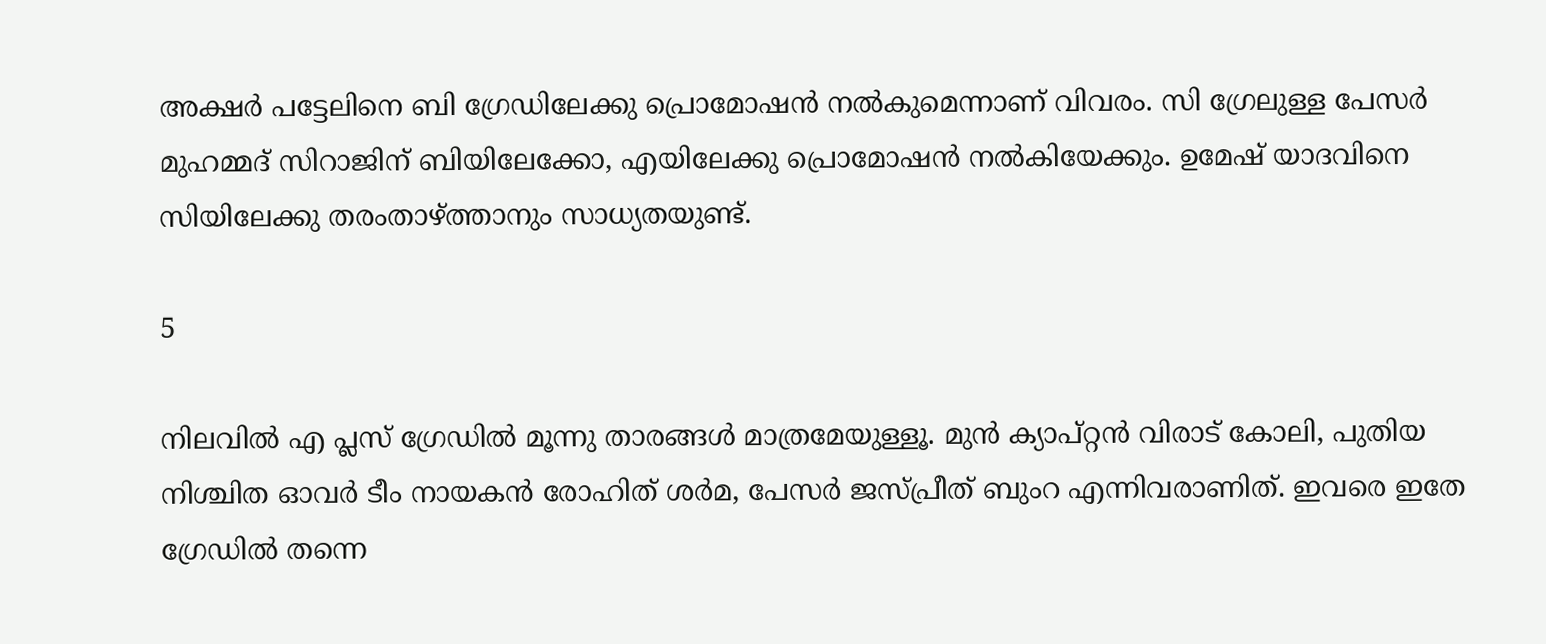അക്ഷര്‍ പട്ടേലിനെ ബി ഗ്രേഡിലേക്കു പ്രൊമോഷന്‍ നല്‍കുമെന്നാണ് വിവരം. സി ഗ്രേലുള്ള പേസര്‍ മുഹമ്മദ് സിറാജിന് ബിയിലേക്കോ, എയിലേക്കു പ്രൊമോഷന്‍ നല്‍കിയേക്കും. ഉമേഷ് യാദവിനെ സിയിലേക്കു തരംതാഴ്ത്താനും സാധ്യതയുണ്ട്.

5

നിലവില്‍ എ പ്ലസ് ഗ്രേഡില്‍ മൂന്നു താരങ്ങള്‍ മാത്രമേയുള്ളൂ. മുന്‍ ക്യാപ്റ്റന്‍ വിരാട് കോലി, പുതിയ നിശ്ചിത ഓവര്‍ ടീം നായകന്‍ രോഹിത് ശര്‍മ, പേസര്‍ ജസ്പ്രീത് ബുംറ എന്നിവരാണിത്. ഇവരെ ഇതേ ഗ്രേഡില്‍ തന്നെ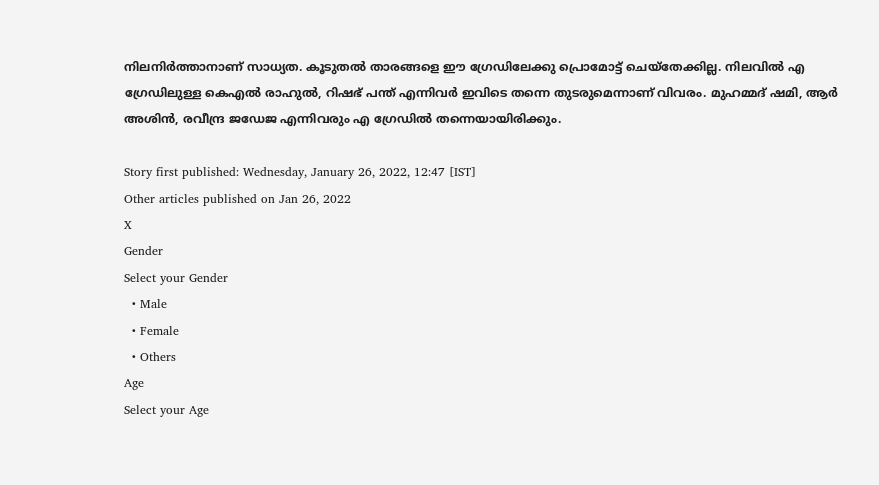നിലനിര്‍ത്താനാണ് സാധ്യത. കൂടുതല്‍ താരങ്ങളെ ഈ ഗ്രേഡിലേക്കു പ്രൊമോട്ട് ചെയ്‌തേക്കില്ല. നിലവില്‍ എ ഗ്രേഡിലുള്ള കെഎല്‍ രാഹുല്‍, റിഷഭ് പന്ത് എന്നിവര്‍ ഇവിടെ തന്നെ തുടരുമെന്നാണ് വിവരം. മുഹമ്മദ് ഷമി, ആര്‍ അശിന്‍, രവീന്ദ്ര ജഡേജ എന്നിവരും എ ഗ്രേഡില്‍ തന്നെയായിരിക്കും.

Story first published: Wednesday, January 26, 2022, 12:47 [IST]
Other articles published on Jan 26, 2022
X
Gender
Select your Gender
  • Male
  • Female
  • Others
Age
Select your Age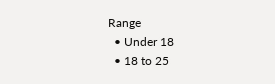Range
  • Under 18
  • 18 to 25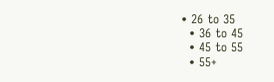• 26 to 35
  • 36 to 45
  • 45 to 55
  • 55+